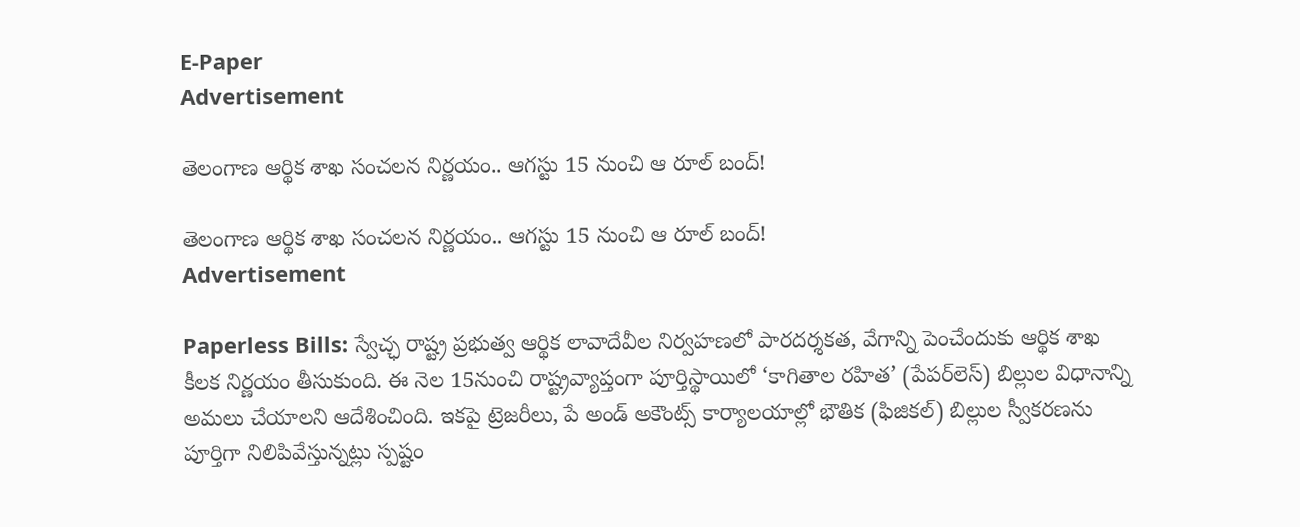E-Paper
Advertisement

తెలంగాణ ఆర్థిక శాఖ సంచలన నిర్ణయం.. ఆగస్టు 15 నుంచి ఆ రూల్ బంద్!

తెలంగాణ ఆర్థిక శాఖ సంచలన నిర్ణయం.. ఆగస్టు 15 నుంచి ఆ రూల్ బంద్!
Advertisement

Paperless Bills: స్వేచ్ఛ రాష్ట్ర ప్రభుత్వ ఆర్థిక లావాదేవీల నిర్వహణలో పారదర్శకత, వేగాన్ని పెంచేందుకు ఆర్థిక శాఖ కీలక నిర్ణయం తీసుకుంది. ఈ నెల 15నుంచి రాష్ట్రవ్యాప్తంగా పూర్తిస్థాయిలో ‘కాగితాల రహిత’ (పేపర్‌లెస్) బిల్లుల విధానాన్ని అమలు చేయాలని ఆదేశించింది. ఇకపై ట్రెజరీలు, పే అండ్ అకౌంట్స్ కార్యాలయాల్లో భౌతిక (ఫిజికల్) బిల్లుల స్వీకరణను పూర్తిగా నిలిపివేస్తున్నట్లు స్పష్టం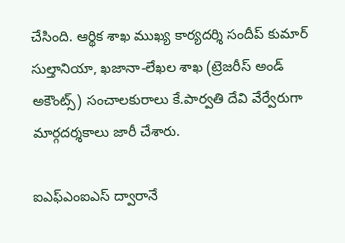చేసింది. ఆర్థిక శాఖ ముఖ్య కార్యదర్శి సందీప్‌ కుమార్ సుల్తానియా, ఖజానా-లేఖల శాఖ (ట్రెజరీస్ అండ్ అకౌంట్స్) సంచాలకురాలు కే.పార్వతి దేవి వేర్వేరుగా మార్గదర్శకాలు జారీ చేశారు.

ఐఎఫ్‌ఎంఐఎస్‌ ద్వారానే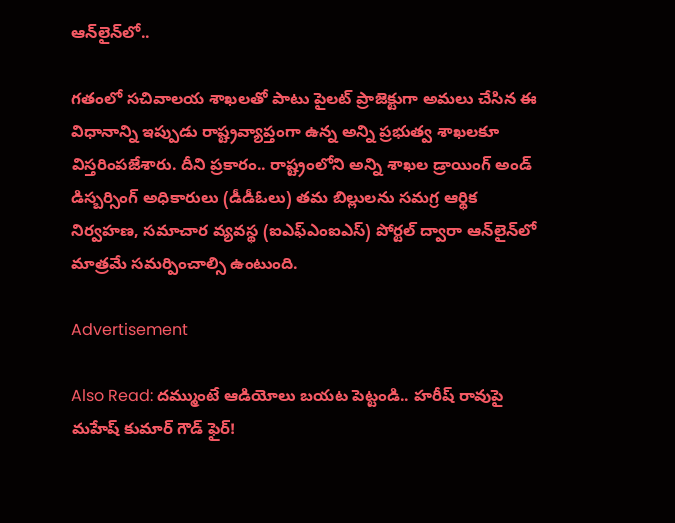ఆన్‌లైన్‌లో..

గతంలో సచివాలయ శాఖలతో పాటు పైలట్ ప్రాజెక్టుగా అమలు చేసిన ఈ విధానాన్ని ఇప్పుడు రాష్ట్రవ్యాప్తంగా ఉన్న అన్ని ప్రభుత్వ శాఖలకూ విస్తరింపజేశారు. దీని ప్రకారం.. రాష్ట్రంలోని అన్ని శాఖల డ్రాయింగ్ అండ్ డిస్బర్సింగ్ అధికారులు (డీడీఓలు) తమ బిల్లులను సమగ్ర ఆర్థిక నిర్వహణ, సమాచార వ్యవస్థ (ఐఎఫ్ఎంఐఎస్) పోర్టల్ ద్వారా ఆన్‌లైన్‌లో మాత్రమే సమర్పించాల్సి ఉంటుంది.

Advertisement

Also Read: దమ్ముంటే ఆడియోలు బయట పెట్టండి.. హరీష్ రావుపై మహేష్ కుమార్ గౌడ్ ఫైర్!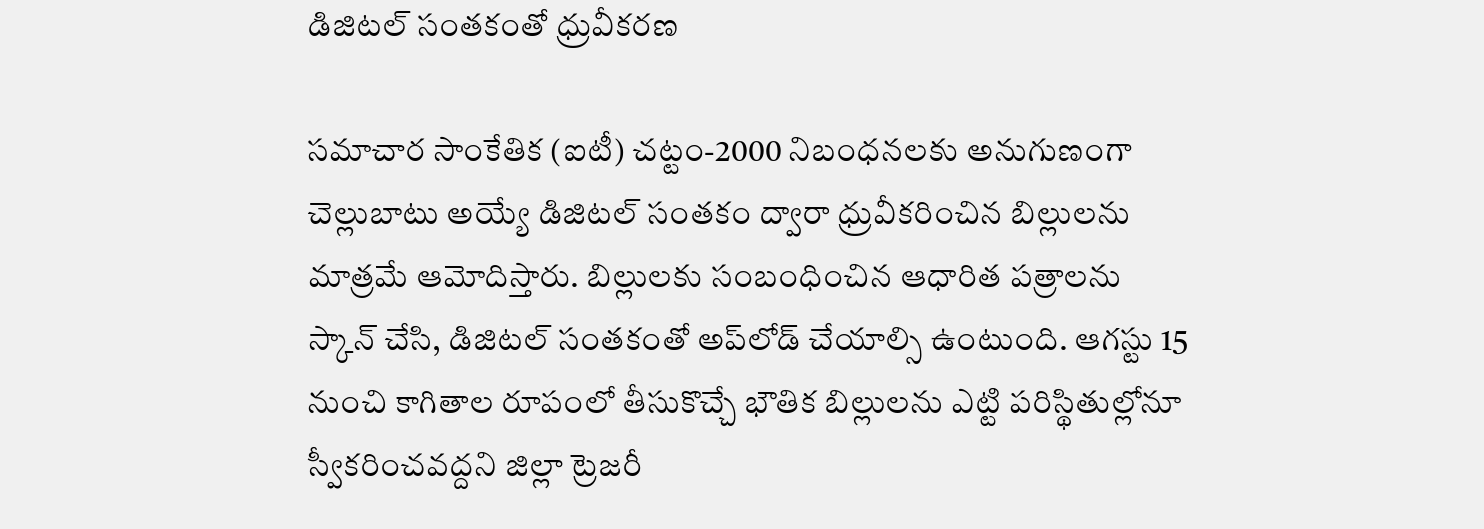డిజిటల్ సంతకంతో ధ్రువీకరణ

సమాచార సాంకేతిక (ఐటీ) చట్టం-2000 నిబంధనలకు అనుగుణంగా చెల్లుబాటు అయ్యే డిజిటల్‌ సంతకం ద్వారా ధ్రువీకరించిన బిల్లులను మాత్రమే ఆమోదిస్తారు. బిల్లులకు సంబంధించిన ఆధారిత పత్రాలను స్కాన్ చేసి, డిజిటల్ సంతకంతో అప్‌లోడ్ చేయాల్సి ఉంటుంది. ఆగస్టు 15 నుంచి కాగితాల రూపంలో తీసుకొచ్చే భౌతిక బిల్లులను ఎట్టి పరిస్థితుల్లోనూ స్వీకరించవద్దని జిల్లా ట్రెజరీ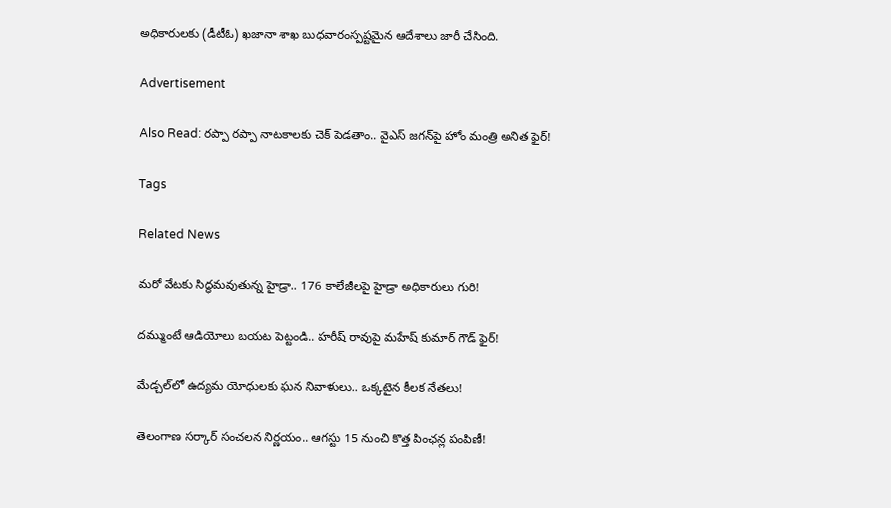అధికారులకు (డీటీఓ) ఖజానా శాఖ బుధవారంస్పష్టమైన ఆదేశాలు జారీ చేసింది.

Advertisement

Also Read: రప్పా రప్పా నాటకాలకు చెక్ పెడతాం.. వైఎస్ జగన్‌పై హోం మంత్రి అనిత ఫైర్!

Tags

Related News

మరో వేటకు సిద్ధమవుతున్న హైడ్రా.. 176 కాలేజీలపై హైడ్రా అధికారులు గురి!

దమ్ముంటే ఆడియోలు బయట పెట్టండి.. హరీష్ రావుపై మహేష్ కుమార్ గౌడ్ ఫైర్!

మేడ్చల్‌లో ఉద్యమ యోధులకు ఘన నివాళులు.. ఒక్కటైన కీలక నేతలు!

తెలంగాణ సర్కార్ సంచలన నిర్ణయం.. ఆగస్టు 15 నుంచి కొత్త పింఛన్ల పంపిణీ!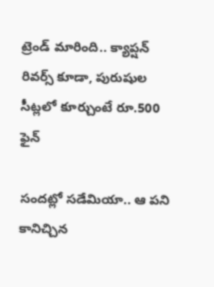ట్రెండ్ మారింది.. క్యాప్షన్ రివర్స్ కూడా, పురుషుల సీట్లలో కూర్చుంటే రూ.500 ఫైన్

సందట్లో సడేమియా.. ఆ పని కానిచ్చిన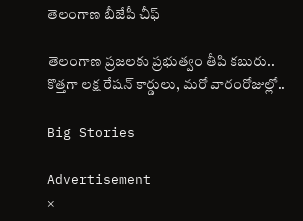తెలంగాణ బీజేపీ చీఫ్

తెలంగాణ ప్రజలకు ప్రభుత్వం తీపి కబురు.. కొత్తగా లక్ష రేషన్ కార్డులు, మరో వారంరోజుల్లో..

Big Stories

Advertisement
×